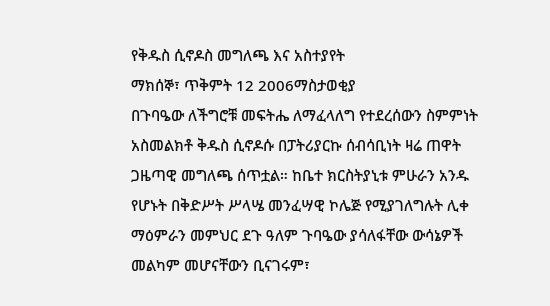የቅዱስ ሲኖዶስ መግለጫ እና አስተያየት
ማክሰኞ፣ ጥቅምት 12 2006ማስታወቂያ
በጉባዔው ለችግሮቹ መፍትሔ ለማፈላለግ የተደረሰውን ስምምነት አስመልክቶ ቅዱስ ሲኖዶሱ በፓትሪያርኩ ሰብሳቢነት ዛሬ ጠዋት ጋዜጣዊ መግለጫ ሰጥቷል። ከቤተ ክርስትያኒቱ ምሁራን አንዱ የሆኑት በቅድሥት ሥላሤ መንፈሣዊ ኮሌጅ የሚያገለግሉት ሊቀ ማዕምራን መምህር ደጉ ዓለም ጉባዔው ያሳለፋቸው ውሳኔዎች መልካም መሆናቸውን ቢናገሩም፣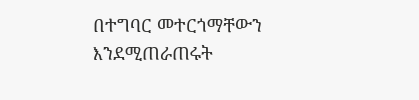በተግባር መተርጎማቸውን እንደሚጠራጠሩት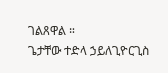ገልጸዋል ።
ጌታቸው ተድላ ኃይለጊዮርጊስ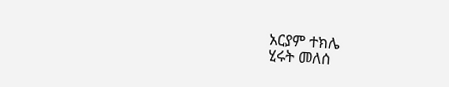አርያም ተክሌ
ሂሩት መለሰ